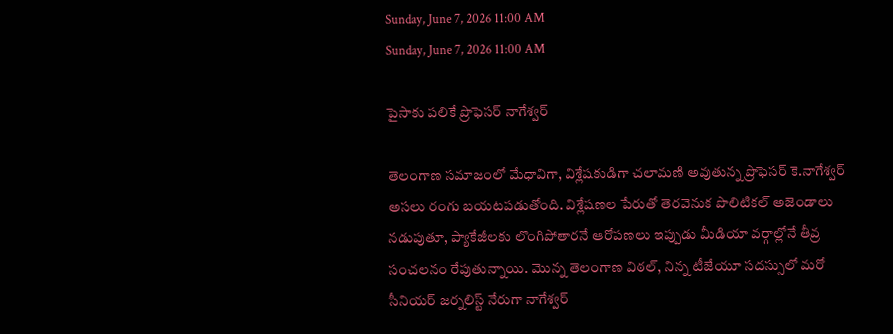Sunday, June 7, 2026 11:00 AM
Sunday, June 7, 2026 11:00 AM

పైసాకు పలికే ప్రొఫెసర్ నాగేశ్వర్‌

తెలంగాణ సమాజంలో మేధావిగా, విశ్లేషకుడిగా చలామణి అవుతున్న ప్రొఫెసర్ కె.నాగేశ్వర్ అసలు రంగు బయటపడుతోంది. విశ్లేషణల పేరుతో తెరవెనుక పొలిటికల్ అజెండాలు నడుపుతూ, ప్యాకేజీలకు లొంగిపోతారనే ఆరోపణలు ఇప్పుడు మీడియా వర్గాల్లోనే తీవ్ర సంచలనం రేపుతున్నాయి. మొన్న తెలంగాణ విఠల్, నిన్న టీజేయూ సదస్సులో మరో సీనియర్ జర్నలిస్ట్ నేరుగా నాగేశ్వర్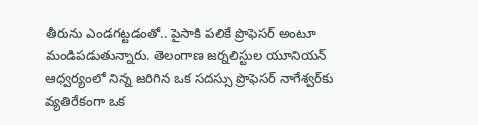తీరును ఎండగట్టడంతో.. పైసాకి పలికే ప్రొఫెసర్ అంటూ మండిపడుతున్నారు. తెలంగాణ జర్నలిస్టుల యూనియన్ ఆధ్వర్యంలో నిన్న జరిగిన ఒక సదస్సు ప్రొఫెసర్ నాగేశ్వర్‌కు వ్యతిరేకంగా ఒక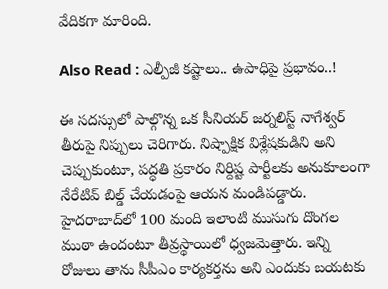వేదికగా మారింది.

Also Read : ఎల్పీజీ కష్టాలు.. ఉపాధిపై ప్రభావం..!

ఈ సదస్సులో పాల్గొన్న ఒక సీనియర్ జర్నలిస్ట్ నాగేశ్వర్ తీరుపై నిప్పులు చెరిగారు. నిష్పాక్షిక విశ్లేషకుడిని అని చెప్పుకుంటూ, పద్ధతి ప్రకారం నిర్దిష్ట పార్టీలకు అనుకూలంగా నేరేటివ్ బిల్డ్ చేయడంపై ఆయన మండిపడ్డారు. హైదరాబాద్‌లో 100 మంది ఇలాంటి ముసుగు దొంగల ముఠా ఉందంటూ తీవ్రస్థాయిలో ధ్వజమెత్తారు. ఇన్ని రోజులు తాను సీపీఎం కార్యకర్తను అని ఎందుకు బయటకు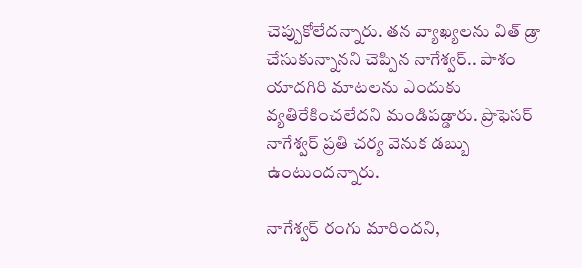చెప్పుకోలేదన్నారు. తన వ్యాఖ్యలను విత్ డ్రా చేసుకున్నానని చెప్పిన నాగేశ్వర్.. పాశం యాదగిరి మాటలను ఎందుకు వ్యతిరేకించలేదని మండిపడ్డారు. ప్రొఫెసర్ నాగేశ్వర్ ప్రతి చర్య వెనుక డబ్బు ఉంటుందన్నారు.

నాగేశ్వర్ రంగు మారిందని,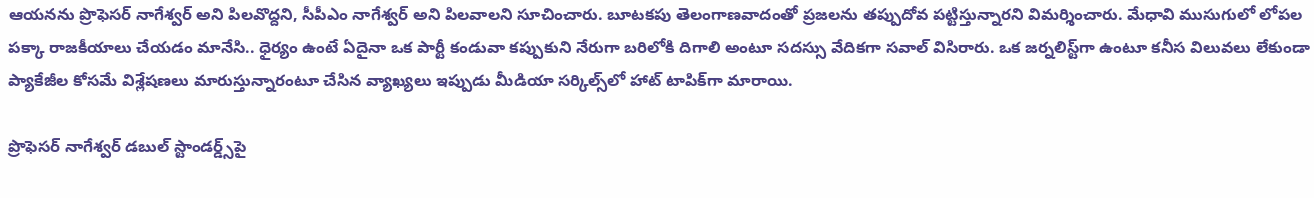ఆయనను ప్రొఫెసర్ నాగేశ్వర్ అని పిలవొద్దని, సీపీఎం నాగేశ్వర్ అని పిలవాలని సూచించారు. బూటకపు తెలంగాణవాదంతో ప్రజలను తప్పుదోవ పట్టిస్తున్నారని విమర్శించారు. మేధావి ముసుగులో లోపల పక్కా రాజకీయాలు చేయడం మానేసి.. ధైర్యం ఉంటే ఏదైనా ఒక పార్టీ కండువా కప్పుకుని నేరుగా బరిలోకి దిగాలి అంటూ సదస్సు వేదికగా సవాల్ విసిరారు. ఒక జర్నలిస్ట్‌గా ఉంటూ కనీస విలువలు లేకుండా ప్యాకేజీల కోసమే విశ్లేషణలు మారుస్తున్నారంటూ చేసిన వ్యాఖ్యలు ఇప్పుడు మీడియా సర్కిల్స్‌లో హాట్ టాపిక్‌గా మారాయి.

ప్రొఫెసర్ నాగేశ్వర్ డబుల్ స్టాండర్డ్స్‌పై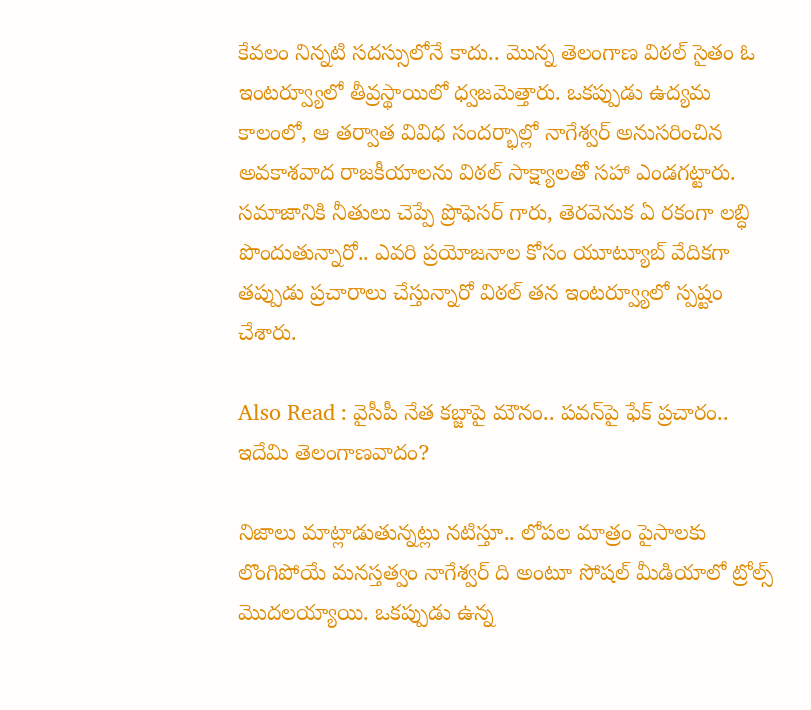కేవలం నిన్నటి సదస్సులోనే కాదు.. మొన్న తెలంగాణ విఠల్ సైతం ఓ ఇంటర్వ్యూలో తీవ్రస్థాయిలో ధ్వజమెత్తారు. ఒకప్పుడు ఉద్యమ కాలంలో, ఆ తర్వాత వివిధ సందర్భాల్లో నాగేశ్వర్ అనుసరించిన అవకాశవాద రాజకీయాలను విఠల్ సాక్ష్యాలతో సహా ఎండగట్టారు. సమాజానికి నీతులు చెప్పే ప్రొఫెసర్ గారు, తెరవెనుక ఏ రకంగా లబ్ధి పొందుతున్నారో.. ఎవరి ప్రయోజనాల కోసం యూట్యూబ్ వేదికగా తప్పుడు ప్రచారాలు చేస్తున్నారో విఠల్ తన ఇంటర్వ్యూలో స్పష్టం చేశారు.

Also Read : వైసీపీ నేత కబ్జాపై మౌనం.. పవన్‌పై ఫేక్‌ ప్రచారం.. ఇదేమి తెలంగాణవాదం?

నిజాలు మాట్లాడుతున్నట్లు నటిస్తూ.. లోపల మాత్రం పైసాలకు లొంగిపోయే మనస్తత్వం నాగేశ్వర్ ది అంటూ సోషల్ మీడియాలో ట్రోల్స్ మొదలయ్యాయి. ఒకప్పుడు ఉన్న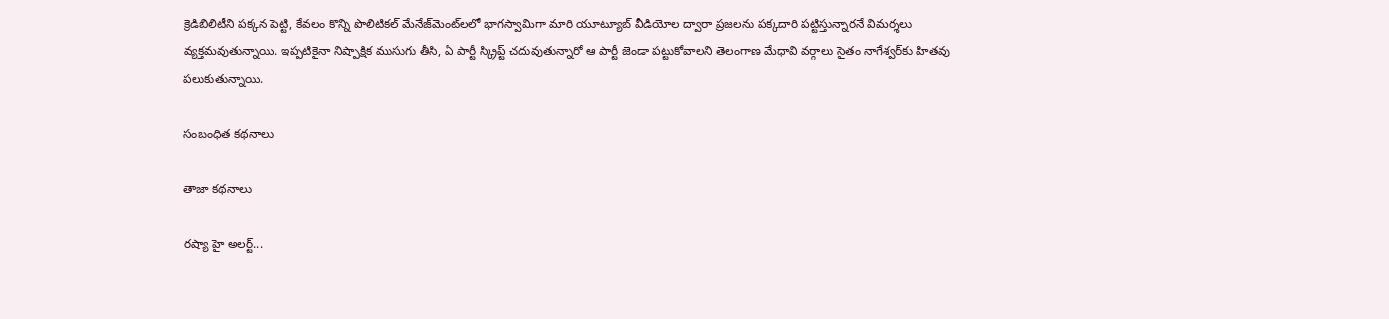క్రెడిబిలిటీని పక్కన పెట్టి, కేవలం కొన్ని పొలిటికల్ మేనేజ్‌మెంట్‌లలో భాగస్వామిగా మారి యూట్యూబ్ వీడియోల ద్వారా ప్రజలను పక్కదారి పట్టిస్తున్నారనే విమర్శలు వ్యక్తమవుతున్నాయి. ఇప్పటికైనా నిష్పాక్షిక ముసుగు తీసి, ఏ పార్టీ స్క్రిప్ట్ చదువుతున్నారో ఆ పార్టీ జెండా పట్టుకోవాలని తెలంగాణ మేధావి వర్గాలు సైతం నాగేశ్వర్‌కు హితవు పలుకుతున్నాయి.

సంబంధిత కథనాలు

తాజా కథనాలు

రష్యా హై అలర్ట్...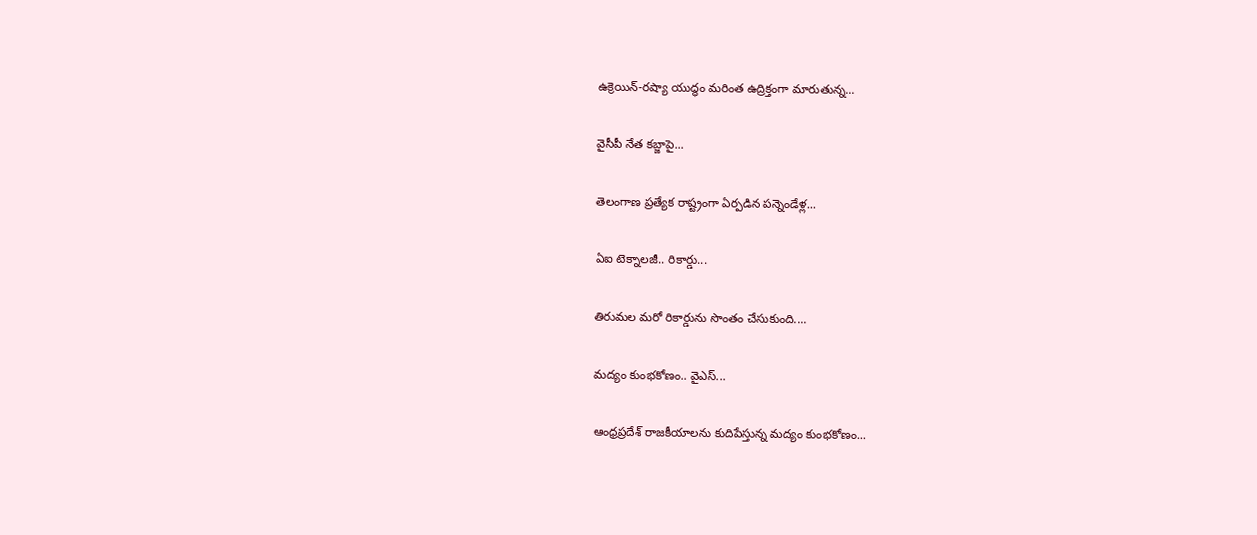ఉక్రెయిన్-రష్యా యుద్ధం మరింత ఉద్రిక్తంగా మారుతున్న...

వైసీపీ నేత కబ్జాపై...

తెలంగాణ ప్రత్యేక రాష్ట్రంగా ఏర్పడిన పన్నెండేళ్ల...

ఏఐ టెక్నాలజీ.. రికార్డు...

తిరుమల మరో రికార్డును సొంతం చేసుకుంది....

మద్యం కుంభకోణం.. వైఎస్...

ఆంధ్రప్రదేశ్ రాజకీయాలను కుదిపేస్తున్న మద్యం కుంభకోణం...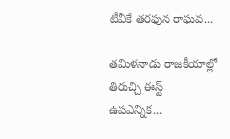టీవీకే తరఫున రాఘవ...

తమిళనాడు రాజకీయాల్లో తిరుచ్చి ఈస్ట్ ఉపఎన్నిక...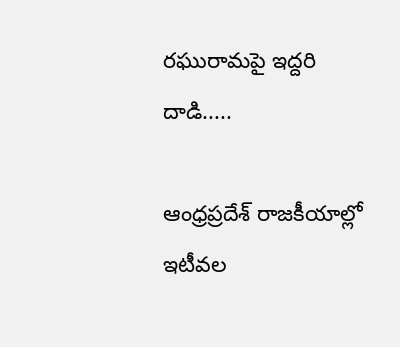రఘురామపై ఇద్దరి దాడి.....

ఆంధ్రప్రదేశ్ రాజకీయాల్లో ఇటీవల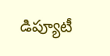డిప్యూటీ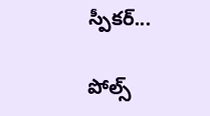స్పీకర్...

పోల్స్